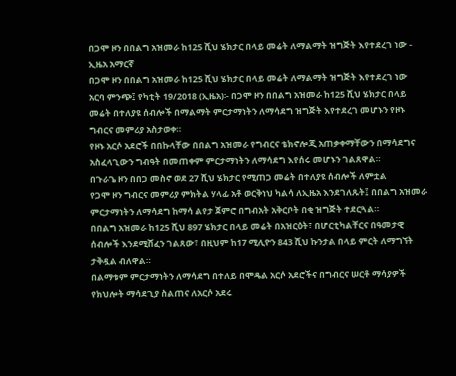በጋሞ ዞን በበልግ አዝመራ ከ125 ሺህ ሄክታር በላይ መሬት ለማልማት ዝግጅት እየተደረገ ነው - ኢዜአ አማርኛ
በጋሞ ዞን በበልግ አዝመራ ከ125 ሺህ ሄክታር በላይ መሬት ለማልማት ዝግጅት እየተደረገ ነው
አርባ ምንጭ፤ የካቲት 19/2018 (ኢዜአ)፡- በጋሞ ዞን በበልግ አዝመራ ከ125 ሺህ ሄክታር በላይ መሬት በተለያዩ ሰብሎች በማልማት ምርታማነትን ለማሳደግ ዝግጅት እየተደረገ መሆኑን የዞኑ ግብርና መምሪያ አስታወቀ።
የዞኑ አርሶ አደሮች በበኩላቸው በበልግ አዝመራ የግብርና ቴክኖሎጂ አጠቃቀማቸውን በማሳደግና አስፈላጊውን ግብዓት በመጠቀም ምርታማነትን ለማሳደግ እየሰሩ መሆኑን ገልጸዋል።
በጉራጌ ዞን በበጋ መስኖ ወደ 27 ሺህ ሄክታር የሚጠጋ መሬት በተለያዩ ሰብሎች ለምቷል
የጋሞ ዞን ግብርና መምሪያ ምክትል ሃላፊ አቶ ወርቅነህ ካልሳ ለኢዜአ እንደገለጹት፤ በበልግ አዝመራ ምርታማነትን ለማሳደግ ከማሳ ልየታ ጀምሮ በግብአት አቅርቦት በቂ ዝግጅት ተደርጓል።
በበልግ አዝመራ ከ125 ሺህ 897 ሄክታር በላይ መሬት በአዝርዕት፣ በሆርቲካልቸርና በዓመታዊ ሰብሎች እንደሚሸፈን ገልጸው፣ በዚህም ከ17 ሚሊዮን 843 ሺህ ኩንታል በላይ ምርት ለማግኘት ታቅዷል ብለዋል።
በልማቱም ምርታማነትን ለማሳደግ በተለይ በሞዴል አርሶ አደሮችና በግብርና ሠርቶ ማሳያዎች የክህሎት ማሳደጊያ ስልጠና ለአርሶ አደሩ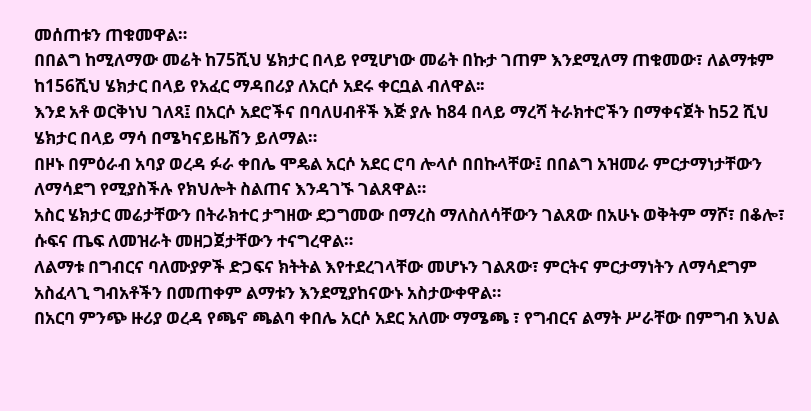መሰጠቱን ጠቁመዋል።
በበልግ ከሚለማው መሬት ከ75ሺህ ሄክታር በላይ የሚሆነው መሬት በኩታ ገጠም እንደሚለማ ጠቁመው፣ ለልማቱም ከ156ሺህ ሄክታር በላይ የአፈር ማዳበሪያ ለአርሶ አደሩ ቀርቧል ብለዋል፡፡
እንደ አቶ ወርቅነህ ገለጻ፤ በአርሶ አደሮችና በባለሀብቶች እጅ ያሉ ከ84 በላይ ማረሻ ትራክተሮችን በማቀናጀት ከ52 ሺህ ሄክታር በላይ ማሳ በሜካናይዜሽን ይለማል።
በዞኑ በምዕራብ አባያ ወረዳ ፉራ ቀበሌ ሞዴል አርሶ አደር ሮባ ሎላሶ በበኩላቸው፤ በበልግ አዝመራ ምርታማነታቸውን ለማሳደግ የሚያስችሉ የክህሎት ስልጠና እንዳገኙ ገልጸዋል።
አስር ሄክታር መሬታቸውን በትራክተር ታግዘው ደጋግመው በማረስ ማለስለሳቸውን ገልጸው በአሁኑ ወቅትም ማሾ፣ በቆሎ፣ ሱፍና ጤፍ ለመዝራት መዘጋጀታቸውን ተናግረዋል።
ለልማቱ በግብርና ባለሙያዎች ድጋፍና ክትትል እየተደረገላቸው መሆኑን ገልጸው፣ ምርትና ምርታማነትን ለማሳደግም አስፈላጊ ግብአቶችን በመጠቀም ልማቱን እንደሚያከናውኑ አስታውቀዋል።
በአርባ ምንጭ ዙሪያ ወረዳ የጫኖ ጫልባ ቀበሌ አርሶ አደር አለሙ ማሜጫ ፣ የግብርና ልማት ሥራቸው በምግብ እህል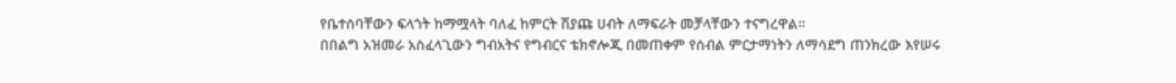የቤተሰባቸውን ፍላጎት ከማሟላት ባለፈ ከምርት ሽያጩ ሀብት ለማፍራት መቻላቸውን ተናግረዋል።
በበልግ አዝመራ አስፈላጊውን ግብአትና የግብርና ቴክኖሎጂ በመጠቀም የሰብል ምርታማነትን ለማሳደግ ጠንክረው እየሠሩ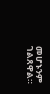መሆኑንም ገልጸዋል።